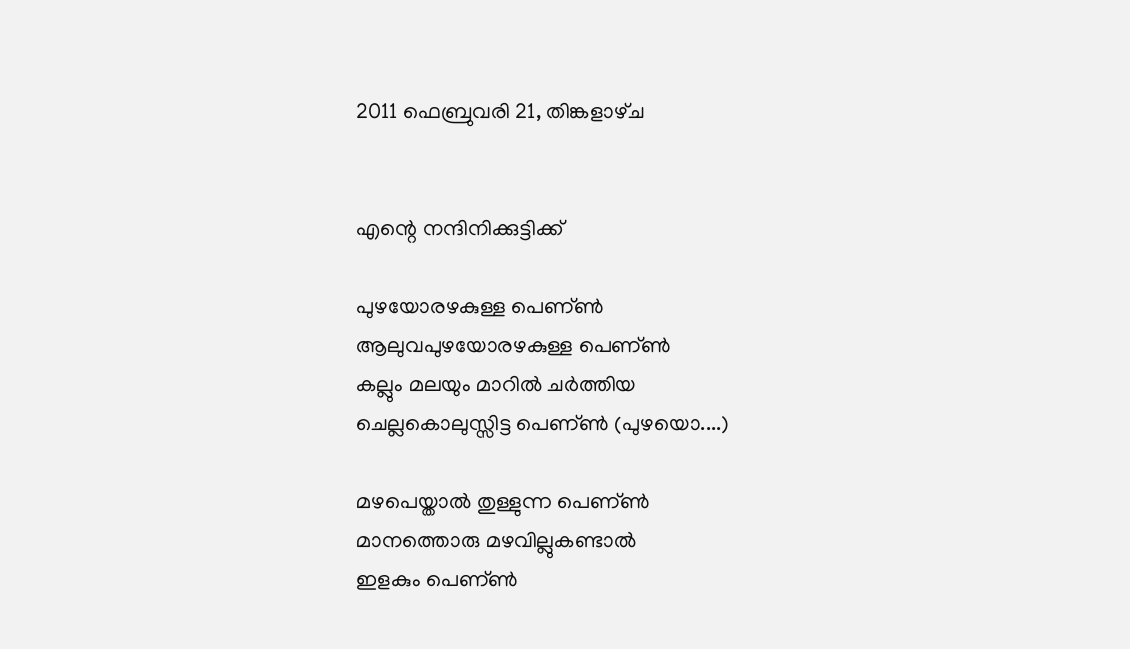2011 ഫെബ്രുവരി 21, തിങ്കളാഴ്‌ച


എന്റെ നന്ദിനിക്കുട്ടിക്ക്‌

പുഴയോരഴകുള്ള പെണ്ണ്‍
ആലുവപുഴയോരഴകുള്ള പെണ്ണ്‍
കല്ലും മലയും മാറില്‍ ചര്‍ത്തിയ
ചെല്ലകൊലുസ്സിട്ട പെണ്ണ്‍ (പുഴയൊ....)

മഴപെയ്താല്‍ തുള്ളുന്ന പെണ്ണ്‍
മാനത്തൊരു മഴവില്ലുകണ്ടാല്‍
ഇളകും പെണ്ണ്‍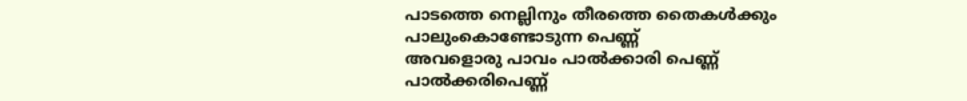പാടത്തെ നെല്ലിനും തീരത്തെ തൈകള്‍ക്കും
പാലുംകൊണ്ടോടുന്ന പെണ്ണ്‍
അവളൊരു പാവം പാല്‍ക്കാരി പെണ്ണ്‍
പാല്‍ക്കരിപെണ്ണ്‍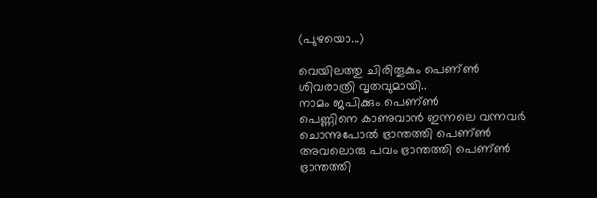(പുഴയൊ...)

വെയിലത്തു ചിരിതൂകും പെണ്ണ്‍
ശിവരാത്രി വൃതവുമായി..
നാമം ജപിക്കും പെണ്ണ്‍
പെണ്ണിനെ കാണുവാന്‍ ഇന്നലെ വന്നവര്‍
ചൊന്നുപോല്‍ ഭ്രാന്തത്തി പെണ്ണ്‍
അവലൊരു പവം ഭ്രാന്തത്തി പെണ്ണ്‍
ഭ്രാന്തത്തി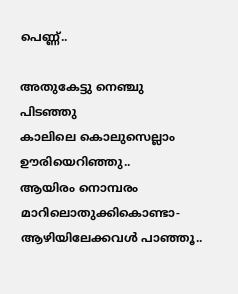പെണ്ണ്‍..

അതുകേട്ടു നെഞ്ചു പിടഞ്ഞു
കാലിലെ കൊലുസെല്ലാം ഊരിയെറിഞ്ഞു..
ആയിരം നൊമ്പരം മാറിലൊതുക്കികൊണ്ടാ-
ആഴിയിലേക്കവള്‍ പാഞ്ഞൂ..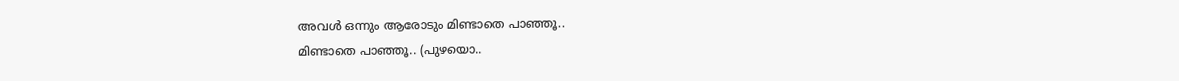അവള്‍ ഒന്നും ആരോടും മിണ്ടാതെ പാഞ്ഞൂ..
മിണ്ടാതെ പാഞ്ഞൂ.. (പുഴയൊ..